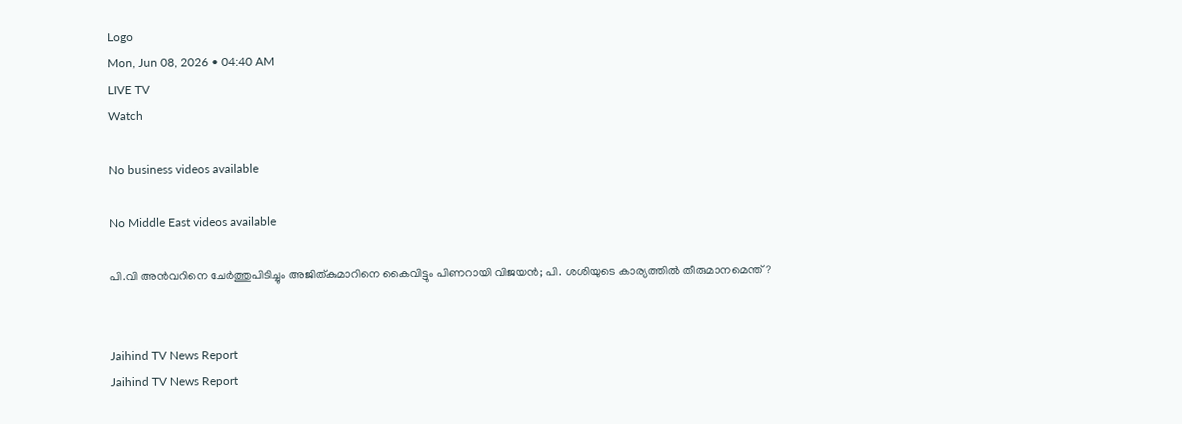Logo
Mon, Jun 08, 2026 • 04:40 AM
LIVE TV
Watch

No business videos available

No Middle East videos available

പി.വി അന്‍വറിനെ ചേര്‍ത്തുപിടിച്ചും അജിത്കുമാറിനെ കൈവിട്ടും പിണറായി വിജയന്‍; പി. ശശിയുടെ കാര്യത്തില്‍ തീരുമാനമെന്ത്?


Jaihind TV News Report
Jaihind TV News Report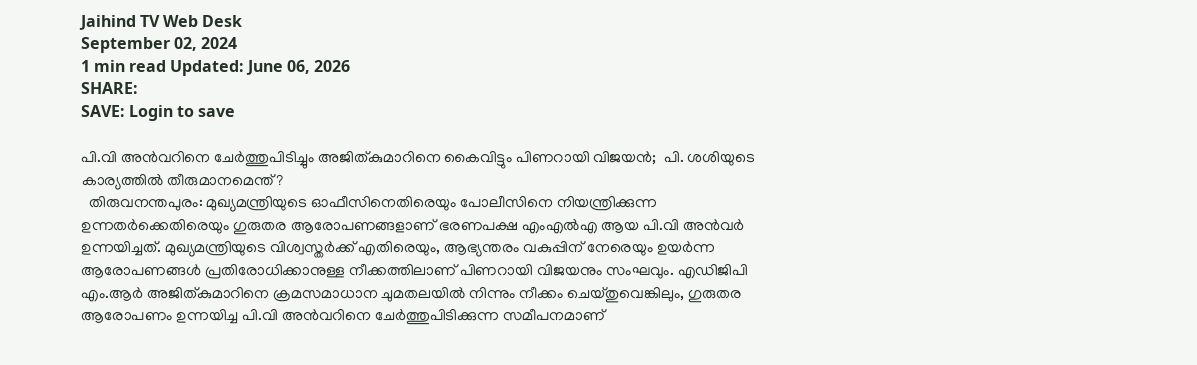Jaihind TV Web Desk
September 02, 2024
1 min read Updated: June 06, 2026
SHARE:
SAVE: Login to save

പി.വി അന്‍വറിനെ ചേര്‍ത്തുപിടിച്ചും അജിത്കുമാറിനെ കൈവിട്ടും പിണറായി വിജയന്‍;  പി. ശശിയുടെ കാര്യത്തില്‍ തീരുമാനമെന്ത്?
  തിരുവനന്തപുരം: മുഖ്യമന്ത്രിയുടെ ഓഫീസിനെതിരെയും പോലീസിനെ നിയന്ത്രിക്കുന്ന ഉന്നതര്‍ക്കെതിരെയും ഗുരുതര ആരോപണങ്ങളാണ് ഭരണപക്ഷ എംഎല്‍എ ആയ പി.വി അന്‍വര്‍ ഉന്നയിച്ചത്. മുഖ്യമന്ത്രിയുടെ വിശ്വസ്തര്‍ക്ക് എതിരെയും, ആഭ്യന്തരം വകുപ്പിന് നേരെയും ഉയര്‍ന്ന ആരോപണങ്ങള്‍ പ്രതിരോധിക്കാനുള്ള നീക്കത്തിലാണ് പിണറായി വിജയനും സംഘവും. എഡിജിപി എം.ആര്‍ അജിത്കുമാറിനെ ക്രമസമാധാന ചുമതലയില്‍ നിന്നും നീക്കം ചെയ്തുവെങ്കിലും, ഗുരുതര ആരോപണം ഉന്നയിച്ച പി.വി അന്‍വറിനെ ചേര്‍ത്തുപിടിക്കുന്ന സമീപനമാണ്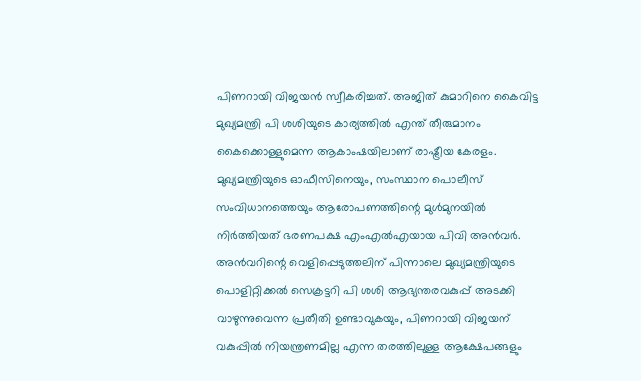പിണറായി വിജയന്‍ സ്വീകരിച്ചത്. അജിത് കുമാറിനെ കൈവിട്ട മുഖ്യമന്ത്രി പി ശശിയുടെ കാര്യത്തില്‍ എന്ത് തീരുമാനം കൈക്കൊള്ളുമെന്ന ആകാംഷയിലാണ് രാഷ്ട്രീയ കേരളം. മുഖ്യമന്ത്രിയുടെ ഓഫീസിനെയും, സംസ്ഥാന പൊലീസ് സംവിധാനത്തെയും ആരോപണത്തിന്റെ മുള്‍മുനയില്‍ നിര്‍ത്തിയത് ഭരണപക്ഷ എംഎല്‍എയായ പിവി അന്‍വര്‍. അന്‍വറിന്റെ വെളിപ്പെടുത്തലിന് പിന്നാലെ മുഖ്യമന്ത്രിയുടെ പൊളിറ്റിക്കല്‍ സെക്രട്ടറി പി ശശി ആഭ്യന്തരവകുപ്പ് അടക്കി വാഴുന്നുവെന്ന പ്രതീതി ഉണ്ടാവുകയും, പിണറായി വിജയന് വകുപ്പില്‍ നിയന്ത്രണമില്ല എന്ന തരത്തിലുള്ള ആക്ഷേപങ്ങളും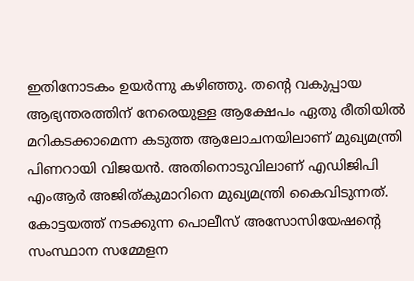ഇതിനോടകം ഉയര്‍ന്നു കഴിഞ്ഞു. തന്റെ വകുപ്പായ ആഭ്യന്തരത്തിന് നേരെയുള്ള ആക്ഷേപം ഏതു രീതിയില്‍ മറികടക്കാമെന്ന കടുത്ത ആലോചനയിലാണ് മുഖ്യമന്ത്രി പിണറായി വിജയന്‍. അതിനൊടുവിലാണ് എഡിജിപി എംആര്‍ അജിത്കുമാറിനെ മുഖ്യമന്ത്രി കൈവിടുന്നത്. കോട്ടയത്ത് നടക്കുന്ന പൊലീസ് അസോസിയേഷന്റെ സംസ്ഥാന സമ്മേളന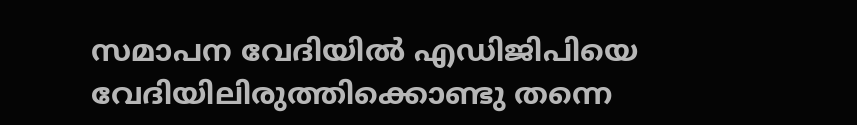സമാപന വേദിയില്‍ എഡിജിപിയെ വേദിയിലിരുത്തിക്കൊണ്ടു തന്നെ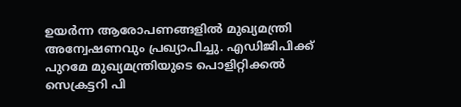ഉയര്‍ന്ന ആരോപണങ്ങളില്‍ മുഖ്യമന്ത്രി അന്വേഷണവും പ്രഖ്യാപിച്ചു. എഡിജിപിക്ക് പുറമേ മുഖ്യമന്ത്രിയുടെ പൊളിറ്റിക്കല്‍ സെക്രട്ടറി പി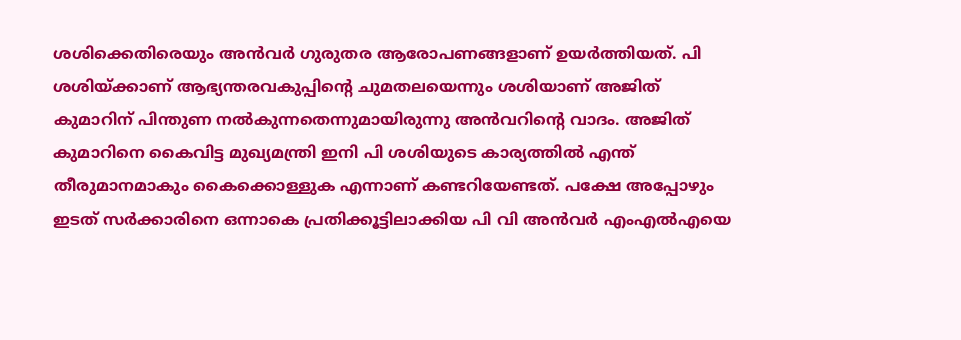ശശിക്കെതിരെയും അന്‍വര്‍ ഗുരുതര ആരോപണങ്ങളാണ് ഉയര്‍ത്തിയത്. പി ശശിയ്ക്കാണ് ആഭ്യന്തരവകുപ്പിന്റെ ചുമതലയെന്നും ശശിയാണ് അജിത് കുമാറിന് പിന്തുണ നല്‍കുന്നതെന്നുമായിരുന്നു അന്‍വറിന്റെ വാദം. അജിത് കുമാറിനെ കൈവിട്ട മുഖ്യമന്ത്രി ഇനി പി ശശിയുടെ കാര്യത്തില്‍ എന്ത് തീരുമാനമാകും കൈക്കൊള്ളുക എന്നാണ് കണ്ടറിയേണ്ടത്. പക്ഷേ അപ്പോഴും ഇടത് സര്‍ക്കാരിനെ ഒന്നാകെ പ്രതിക്കൂട്ടിലാക്കിയ പി വി അന്‍വര്‍ എംഎല്‍എയെ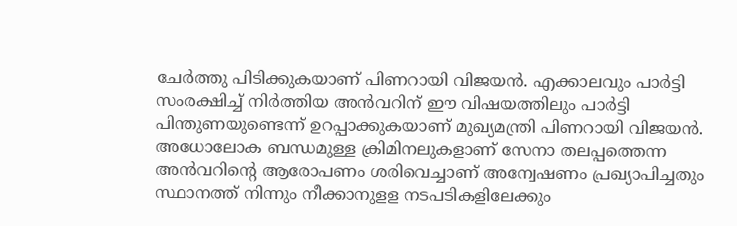ചേര്‍ത്തു പിടിക്കുകയാണ് പിണറായി വിജയന്‍. എക്കാലവും പാര്‍ട്ടി സംരക്ഷിച്ച് നിര്‍ത്തിയ അന്‍വറിന് ഈ വിഷയത്തിലും പാര്‍ട്ടി പിന്തുണയുണ്ടെന്ന് ഉറപ്പാക്കുകയാണ് മുഖ്യമന്ത്രി പിണറായി വിജയന്‍. അധോലോക ബന്ധമുള്ള ക്രിമിനലുകളാണ് സേനാ തലപ്പത്തെന്ന അന്‍വറിന്റെ ആരോപണം ശരിവെച്ചാണ് അന്വേഷണം പ്രഖ്യാപിച്ചതും സ്ഥാനത്ത് നിന്നും നീക്കാനുളള നടപടികളിലേക്കും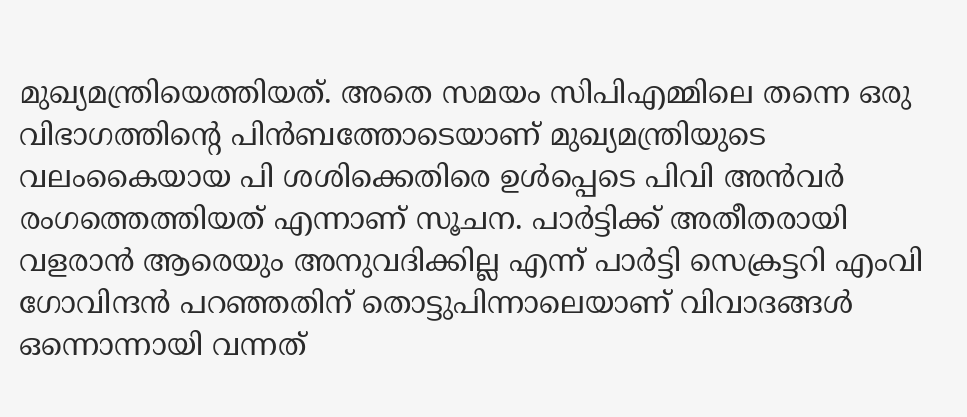മുഖ്യമന്ത്രിയെത്തിയത്. അതെ സമയം സിപിഎമ്മിലെ തന്നെ ഒരു വിഭാഗത്തിന്റെ പിന്‍ബത്തോടെയാണ് മുഖ്യമന്ത്രിയുടെ വലംകൈയായ പി ശശിക്കെതിരെ ഉള്‍പ്പെടെ പിവി അന്‍വര്‍ രംഗത്തെത്തിയത് എന്നാണ് സൂചന. പാര്‍ട്ടിക്ക് അതീതരായി വളരാന്‍ ആരെയും അനുവദിക്കില്ല എന്ന് പാര്‍ട്ടി സെക്രട്ടറി എംവി ഗോവിന്ദന്‍ പറഞ്ഞതിന് തൊട്ടുപിന്നാലെയാണ് വിവാദങ്ങള്‍ ഒന്നൊന്നായി വന്നത്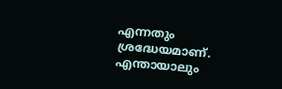എന്നതും ശ്രദ്ധേയമാണ്. എന്തായാലും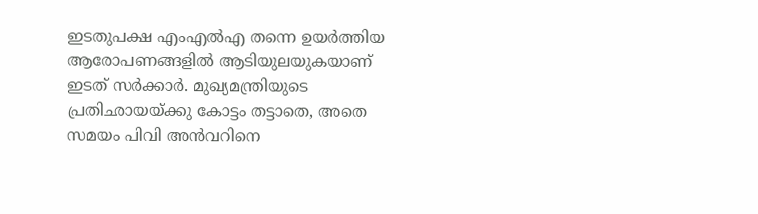ഇടതുപക്ഷ എംഎല്‍എ തന്നെ ഉയര്‍ത്തിയ ആരോപണങ്ങളില്‍ ആടിയുലയുകയാണ് ഇടത് സര്‍ക്കാര്‍. മുഖ്യമന്ത്രിയുടെ പ്രതിഛായയ്ക്കു കോട്ടം തട്ടാതെ, അതെ സമയം പിവി അന്‍വറിനെ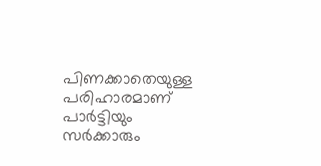പിണക്കാതെയുള്ള പരിഹാരമാണ് പാര്‍ട്ടിയും സര്‍ക്കാരും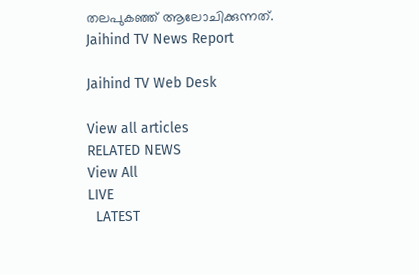തലപുകഞ്ഞ് ആലോചിക്കുന്നത്.
Jaihind TV News Report

Jaihind TV Web Desk

View all articles
RELATED NEWS
View All
LIVE
  LATEST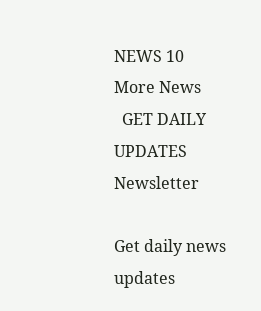NEWS 10
More News
  GET DAILY UPDATES
Newsletter

Get daily news updates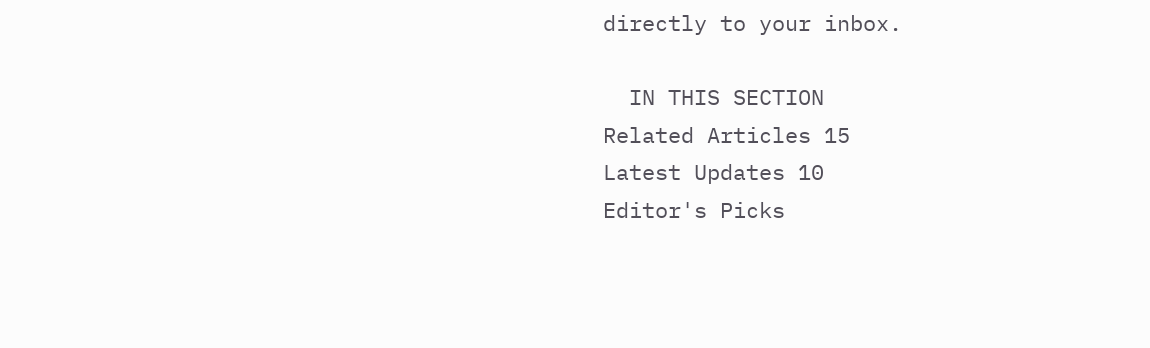directly to your inbox.

  IN THIS SECTION
Related Articles 15
Latest Updates 10
Editor's Picks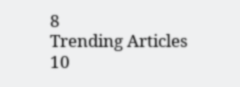8
Trending Articles 10